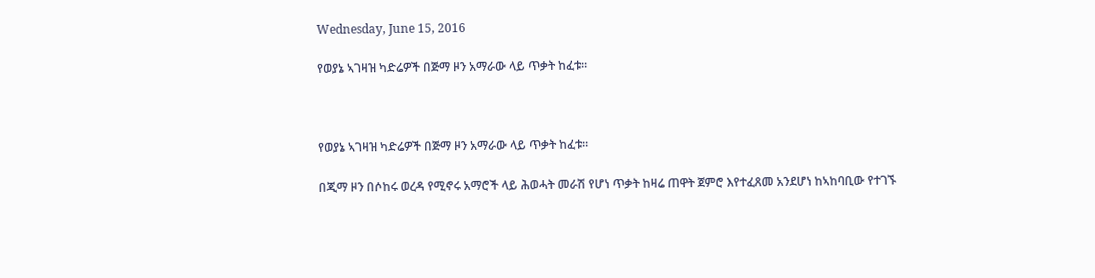Wednesday, June 15, 2016

የወያኔ ኣገዛዝ ካድሬዎች በጅማ ዞን አማራው ላይ ጥቃት ከፈቱ።



የወያኔ ኣገዛዝ ካድሬዎች በጅማ ዞን አማራው ላይ ጥቃት ከፈቱ።

በጂማ ዞን በሶከሩ ወረዳ የሚኖሩ አማሮች ላይ ሕወሓት መራሽ የሆነ ጥቃት ከዛሬ ጠዋት ጀምሮ እየተፈጸመ አንደሆነ ከኣከባቢው የተገኙ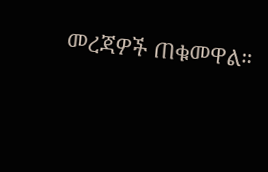መረጃዎች ጠቁመዋል።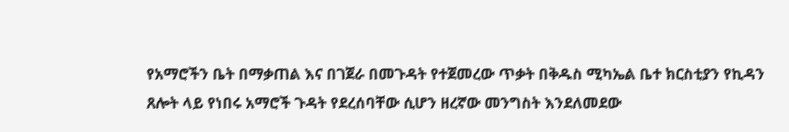የአማሮችን ቤት በማቃጠል እና በገጀራ በመጉዳት የተጀመረው ጥቃት በቅዱስ ሚካኤል ቤተ ክርስቲያን የኪዳን ጸሎት ላይ የነበሩ አማሮች ጉዳት የደረሰባቸው ሲሆን ዘረኛው መንግስት እንደለመደው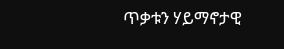ጥቃቱን ሃይማኖታዊ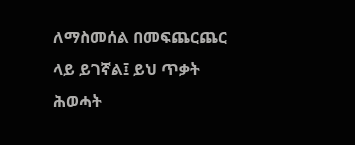ለማስመሰል በመፍጨርጨር ላይ ይገኛል፤ ይህ ጥቃት ሕወሓት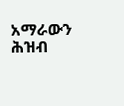አማራውን ሕዝብ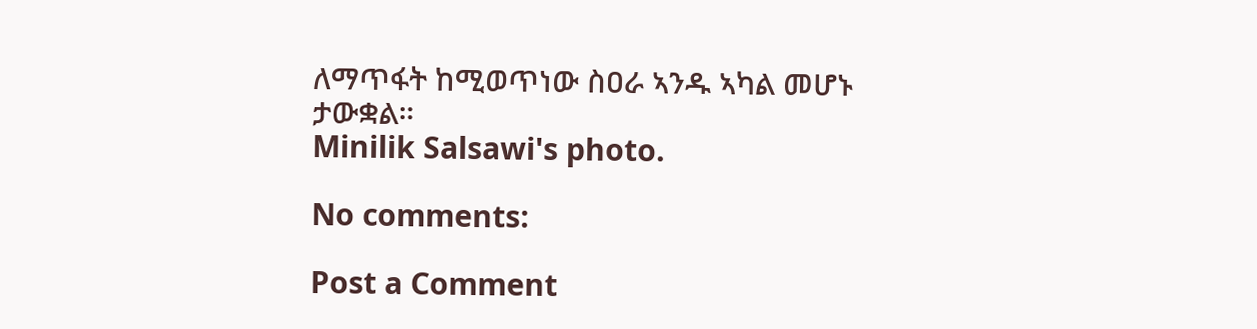ለማጥፋት ከሚወጥነው ስዐራ ኣንዱ ኣካል መሆኑ ታውቋል።
Minilik Salsawi's photo.

No comments:

Post a Comment